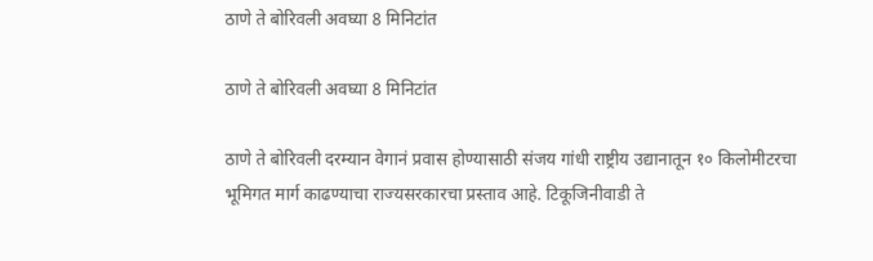ठाणे ते बोरिवली अवघ्या 8 मिनिटांत

ठाणे ते बोरिवली अवघ्या 8 मिनिटांत

ठाणे ते बोरिवली दरम्यान वेगानं प्रवास होण्यासाठी संजय गांधी राष्ट्रीय उद्यानातून १० किलोमीटरचा भूमिगत मार्ग काढण्याचा राज्यसरकारचा प्रस्ताव आहे. टिकूजिनीवाडी ते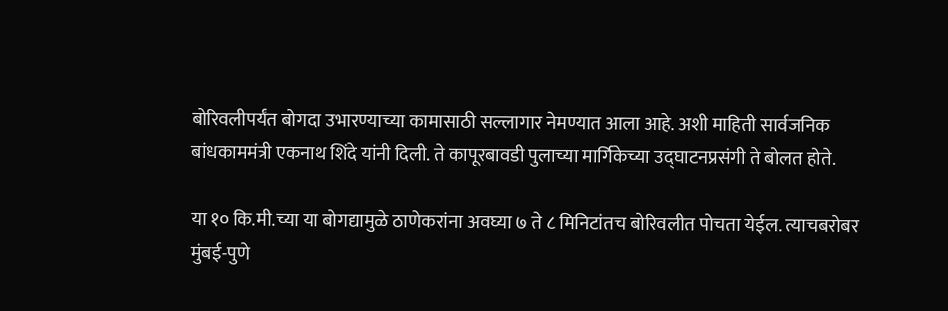बोरिवलीपर्यंत बोगदा उभारण्याच्या कामासाठी सल्लागार नेमण्यात आला आहे. अशी माहिती सार्वजनिक बांधकाममंत्री एकनाथ शिंदे यांनी दिली. ते कापूरबावडी पुलाच्या मार्गिकेच्या उद्घाटनप्रसंगी ते बोलत होते.

या १० कि.मी.च्या या बोगद्यामुळे ठाणेकरांना अवघ्या ७ ते ८ मिनिटांतच बोरिवलीत पोचता येईल. त्याचबरोबर मुंबई-पुणे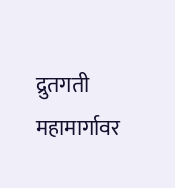द्रुतगती महामार्गावर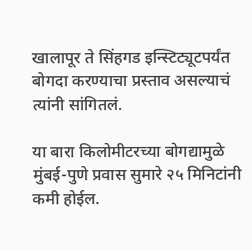खालापूर ते सिंहगड इन्स्टिट्यूटपर्यंत बोगदा करण्याचा प्रस्ताव असल्याचं त्यांनी सांगितलं.

या बारा किलोमीटरच्या बोगद्यामुळे मुंबई-पुणे प्रवास सुमारे २५ मिनिटांनी कमी होईल.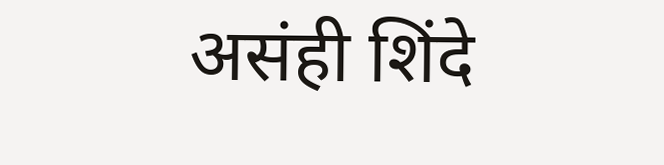असंही शिंदे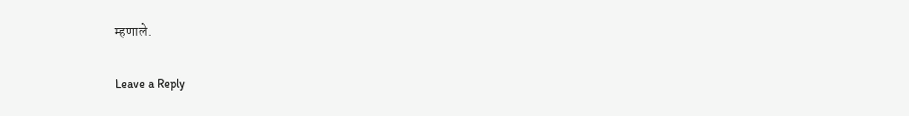म्हणाले.

Leave a Reply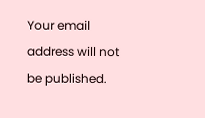Your email address will not be published.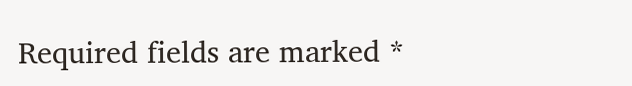Required fields are marked *